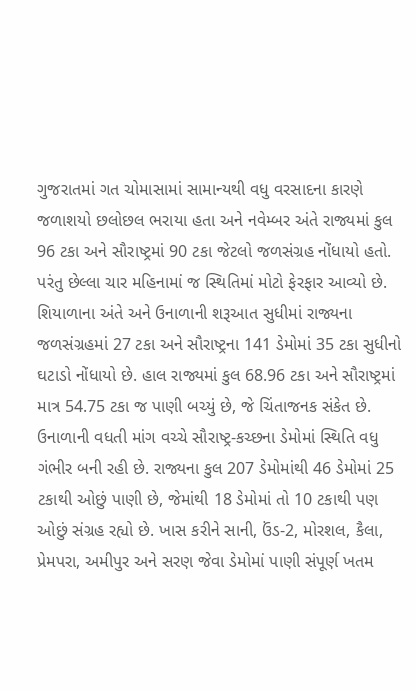ગુજરાતમાં ગત ચોમાસામાં સામાન્યથી વધુ વરસાદના કારણે જળાશયો છલોછલ ભરાયા હતા અને નવેમ્બર અંતે રાજ્યમાં કુલ 96 ટકા અને સૌરાષ્ટ્રમાં 90 ટકા જેટલો જળસંગ્રહ નોંધાયો હતો. પરંતુ છેલ્લા ચાર મહિનામાં જ સ્થિતિમાં મોટો ફેરફાર આવ્યો છે. શિયાળાના અંતે અને ઉનાળાની શરૂઆત સુધીમાં રાજ્યના જળસંગ્રહમાં 27 ટકા અને સૌરાષ્ટ્રના 141 ડેમોમાં 35 ટકા સુધીનો ઘટાડો નોંધાયો છે. હાલ રાજ્યમાં કુલ 68.96 ટકા અને સૌરાષ્ટ્રમાં માત્ર 54.75 ટકા જ પાણી બચ્યું છે, જે ચિંતાજનક સંકેત છે.
ઉનાળાની વધતી માંગ વચ્ચે સૌરાષ્ટ્ર-કચ્છના ડેમોમાં સ્થિતિ વધુ ગંભીર બની રહી છે. રાજ્યના કુલ 207 ડેમોમાંથી 46 ડેમોમાં 25 ટકાથી ઓછું પાણી છે, જેમાંથી 18 ડેમોમાં તો 10 ટકાથી પણ ઓછું સંગ્રહ રહ્યો છે. ખાસ કરીને સાની, ઉંડ-2, મોરશલ, કૈલા, પ્રેમપરા, અમીપુર અને સરણ જેવા ડેમોમાં પાણી સંપૂર્ણ ખતમ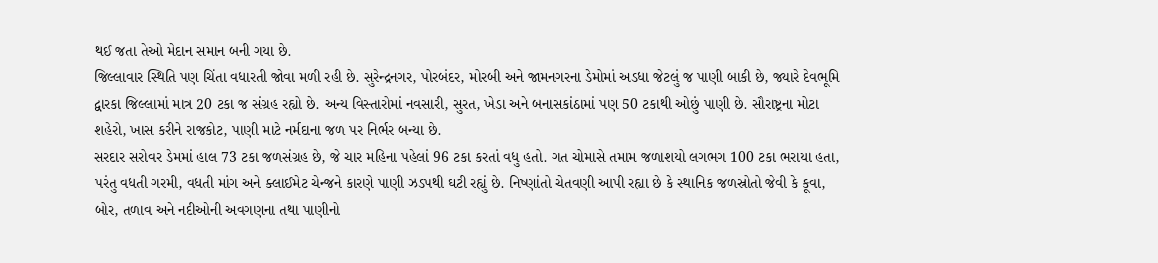થઈ જતા તેઓ મેદાન સમાન બની ગયા છે.
જિલ્લાવાર સ્થિતિ પણ ચિંતા વધારતી જોવા મળી રહી છે. સુરેન્દ્રનગર, પોરબંદર, મોરબી અને જામનગરના ડેમોમાં અડધા જેટલું જ પાણી બાકી છે, જ્યારે દેવભૂમિ દ્વારકા જિલ્લામાં માત્ર 20 ટકા જ સંગ્રહ રહ્યો છે. અન્ય વિસ્તારોમાં નવસારી, સુરત, ખેડા અને બનાસકાંઠામાં પણ 50 ટકાથી ઓછું પાણી છે. સૌરાષ્ટ્રના મોટા શહેરો, ખાસ કરીને રાજકોટ, પાણી માટે નર્મદાના જળ પર નિર્ભર બન્યા છે.
સરદાર સરોવર ડેમમાં હાલ 73 ટકા જળસંગ્રહ છે, જે ચાર મહિના પહેલાં 96 ટકા કરતાં વધુ હતો. ગત ચોમાસે તમામ જળાશયો લગભગ 100 ટકા ભરાયા હતા, પરંતુ વધતી ગરમી, વધતી માંગ અને ક્લાઈમેટ ચેન્જને કારણે પાણી ઝડપથી ઘટી રહ્યું છે. નિષ્ણાંતો ચેતવણી આપી રહ્યા છે કે સ્થાનિક જળસ્રોતો જેવી કે કૂવા, બોર, તળાવ અને નદીઓની અવગણના તથા પાણીનો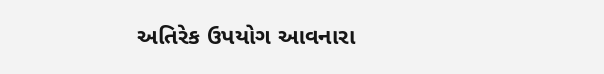અતિરેક ઉપયોગ આવનારા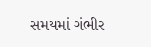સમયમાં ગંભીર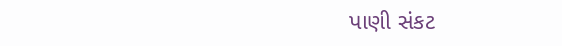પાણી સંકટ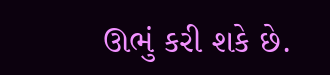ઊભું કરી શકે છે.